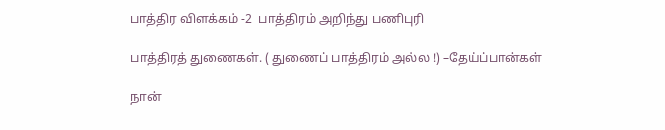பாத்திர விளக்கம் -2  பாத்திரம் அறிந்து பணிபுரி

பாத்திரத் துணைகள். ( துணைப் பாத்திரம் அல்ல !) –தேய்ப்பான்கள்

நான்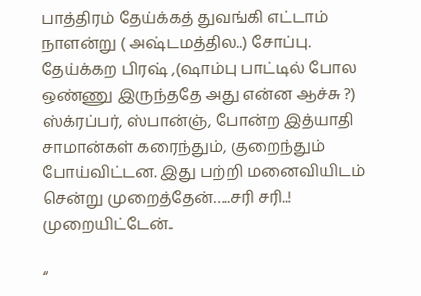பாத்திரம் தேய்க்கத் துவங்கி எட்டாம் நாளன்று ( அஷ்டமத்தில..) சோப்பு. தேய்க்கற பிரஷ் ,(ஷாம்பு பாட்டில் போல ஒண்ணு இருந்ததே அது என்ன ஆச்சு ?) ஸ்க்ரப்பர், ஸ்பான்ஞ், போன்ற இத்யாதி சாமான்கள் கரைந்தும், குறைந்தும் போய்விட்டன. இது பற்றி மனைவியிடம் சென்று முறைத்தேன்…..சரி சரி..! முறையிட்டேன்..

“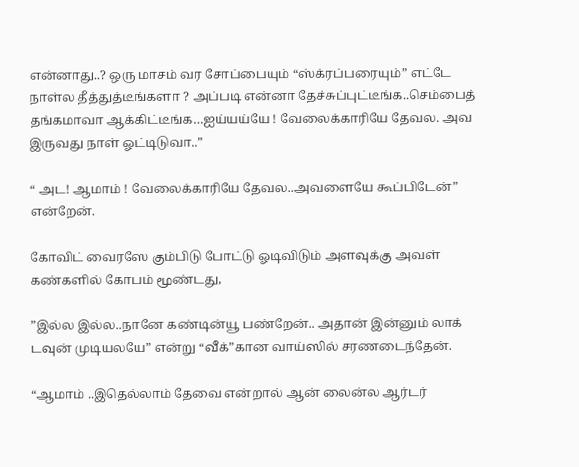என்னாது..? ஒரு மாசம் வர சோப்பையும் “ஸ்க்ரப்பரையும்” எட்டே நாள்ல தீத்துத்டீங்களா ? அப்படி என்னா தேச்சுப்புட்டீங்க..செம்பைத் தங்கமாவா ஆக்கிட்டீங்க…ஐய்யய்யே ! வேலைக்காரியே தேவல. அவ இருவது நாள் ஓட்டிடுவா..”

“ அட! ஆமாம் ! வேலைக்காரியே தேவல..அவளையே கூப்பிடேன்” என்றேன்.

கோவிட் வைரஸே கும்பிடு போட்டு ஓடிவிடும் அளவுக்கு அவள் கண்களில் கோபம் மூண்டது,

”இல்ல இல்ல..நானே கண்டின்யூ பண்றேன்.. அதான் இன்னும் லாக் டவுன் முடியலயே” என்று “வீக்”கான வாய்ஸில் சரணடைந்தேன்.

“ஆமாம் ..இதெல்லாம் தேவை என்றால் ஆன் லைன்ல ஆர்டர்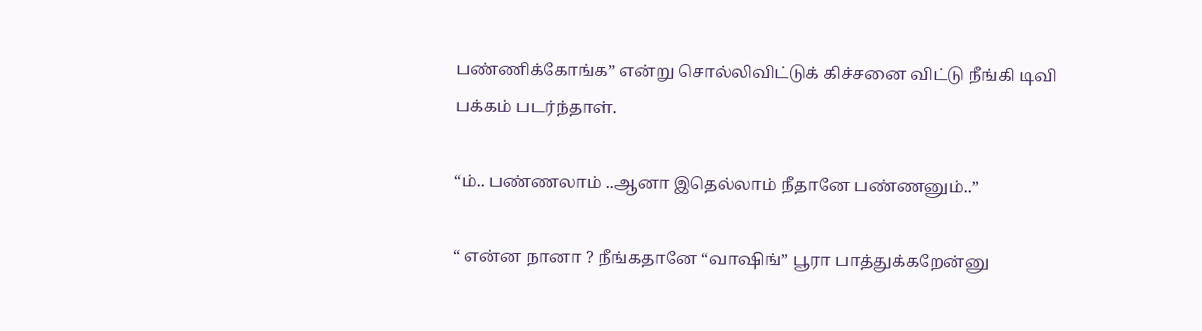பண்ணிக்கோங்க” என்று சொல்லிவிட்டுக் கிச்சனை விட்டு நீங்கி டிவி பக்கம் படர்ந்தாள்.

“ம்.. பண்ணலாம் ..ஆனா இதெல்லாம் நீதானே பண்ணனும்..”

“ என்ன நானா ? நீங்கதானே “வாஷிங்” பூரா பாத்துக்கறேன்னு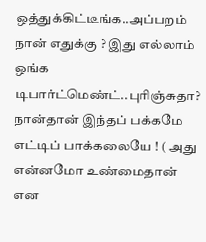ஒத்துக்கிட்டீங்க..அப்பறம் நான் எதுக்கு ? இது எல்லாம் ஒங்க டிபார்ட்மெண்ட்..புரிஞ்சுதா? நான்தான் இந்தப் பக்கமே எட்டிப் பாக்கலையே ! ( அது என்னமோ உண்மைதான் என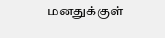மனதுக்குள்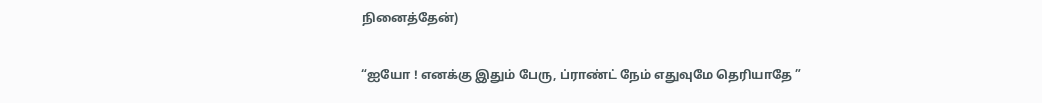நினைத்தேன்)

“ஐயோ ! எனக்கு இதும் பேரு, ப்ராண்ட் நேம் எதுவுமே தெரியாதே ”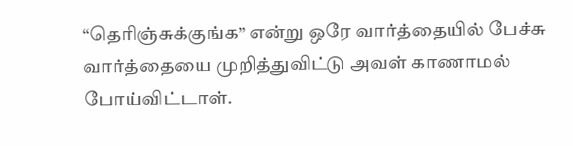“தெரிஞ்சுக்குங்க” என்று ஒரே வார்த்தையில் பேச்சு வார்த்தையை முறித்துவிட்டு அவள் காணாமல் போய்விட்டாள்.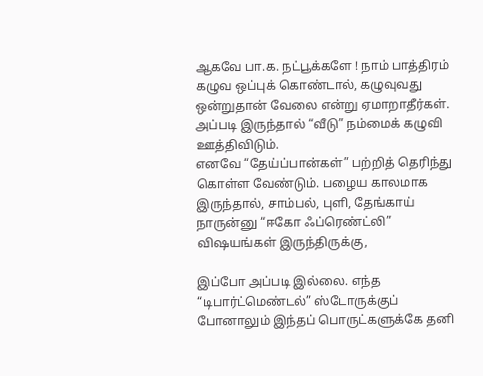ஆகவே பா.க. நட்பூக்களே ! நாம் பாத்திரம் கழுவ ஒப்புக் கொண்டால், கழுவுவது ஒன்றுதான் வேலை என்று ஏமாறாதீர்கள். அப்படி இருந்தால் “வீடு” நம்மைக் கழுவி ஊத்திவிடும்.
எனவே “தேய்ப்பான்கள்” பற்றித் தெரிந்து கொள்ள வேண்டும். பழைய காலமாக இருந்தால், சாம்பல், புளி, தேங்காய் நாருன்னு “ஈகோ ஃப்ரெண்ட்லி” விஷயங்கள் இருந்திருக்கு,

இப்போ அப்படி இல்லை. எந்த “டிபார்ட்மெண்டல்” ஸ்டோருக்குப் போனாலும் இந்தப் பொருட்களுக்கே தனி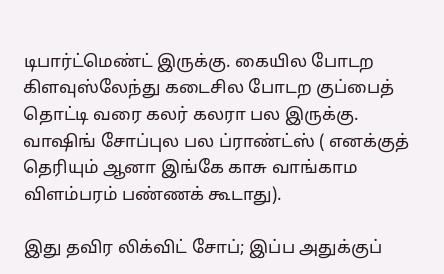டிபார்ட்மெண்ட் இருக்கு. கையில போடற கிளவுஸ்லேந்து கடைசில போடற குப்பைத் தொட்டி வரை கலர் கலரா பல இருக்கு. வாஷிங் சோப்புல பல ப்ராண்ட்ஸ் ( எனக்குத் தெரியும் ஆனா இங்கே காசு வாங்காம விளம்பரம் பண்ணக் கூடாது).

இது தவிர லிக்விட் சோப்; இப்ப அதுக்குப்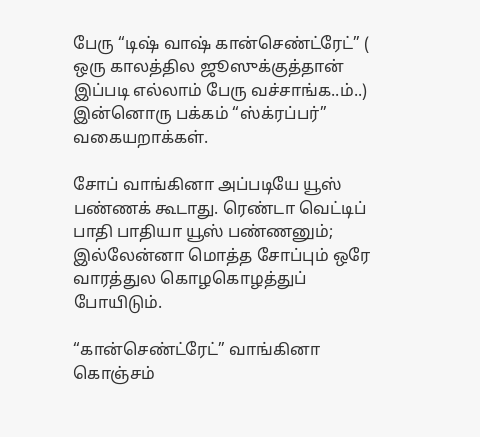பேரு “டிஷ் வாஷ் கான்செண்ட்ரேட்” ( ஒரு காலத்தில ஜூஸுக்குத்தான் இப்படி எல்லாம் பேரு வச்சாங்க..ம்..)
இன்னொரு பக்கம் “ஸ்க்ரப்பர்” வகையறாக்கள்.

சோப் வாங்கினா அப்படியே யூஸ் பண்ணக் கூடாது. ரெண்டா வெட்டிப் பாதி பாதியா யூஸ் பண்ணனும்; இல்லேன்னா மொத்த சோப்பும் ஒரே வாரத்துல கொழகொழத்துப் போயிடும்.

“கான்செண்ட்ரேட்” வாங்கினா கொஞ்சம்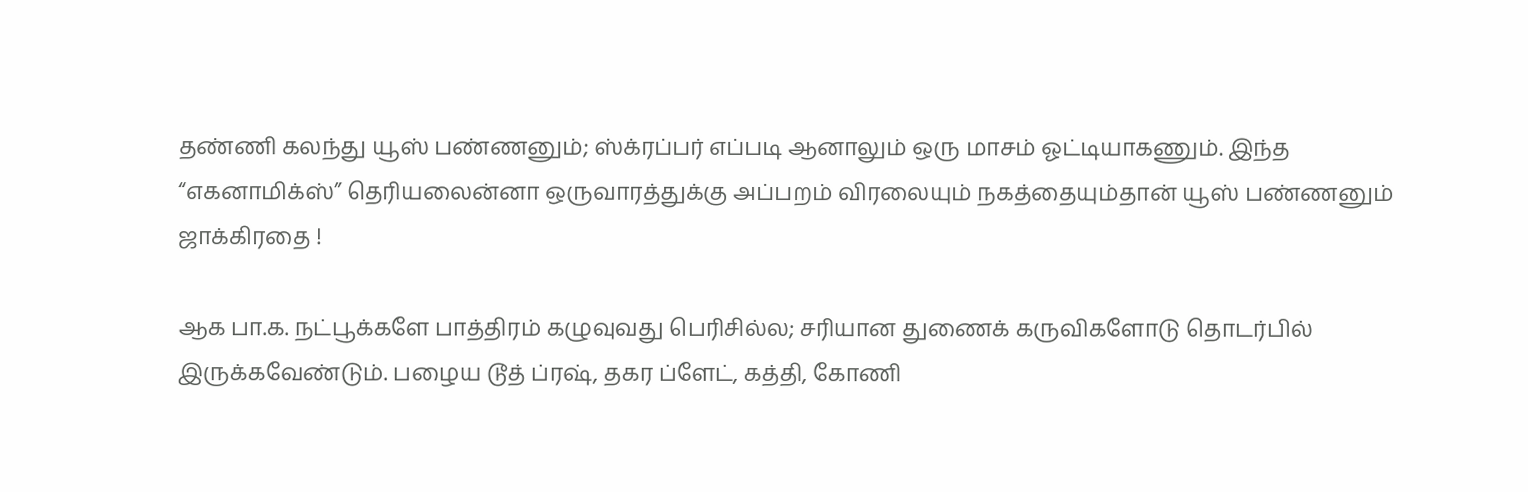தண்ணி கலந்து யூஸ் பண்ணனும்; ஸ்க்ரப்பர் எப்படி ஆனாலும் ஒரு மாசம் ஓட்டியாகணும். இந்த “எகனாமிக்ஸ்” தெரியலைன்னா ஒருவாரத்துக்கு அப்பறம் விரலையும் நகத்தையும்தான் யூஸ் பண்ணனும் ஜாக்கிரதை !

ஆக பா.க. நட்பூக்களே பாத்திரம் கழுவுவது பெரிசில்ல; சரியான துணைக் கருவிகளோடு தொடர்பில் இருக்கவேண்டும். பழைய டூத் ப்ரஷ், தகர ப்ளேட், கத்தி, கோணி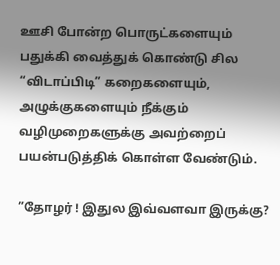ஊசி போன்ற பொருட்களையும் பதுக்கி வைத்துக் கொண்டு சில “விடாப்பிடி” கறைகளையும், அழுக்குகளையும் நீக்கும் வழிமுறைகளுக்கு அவற்றைப் பயன்படுத்திக் கொள்ள வேண்டும்.

”தோழர் ! இதுல இவ்வளவா இருக்கு?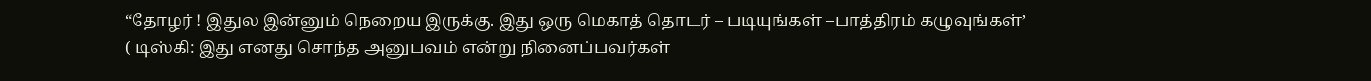“தோழர் ! இதுல இன்னும் நெறைய இருக்கு. இது ஒரு மெகாத் தொடர் – படியுங்கள் –பாத்திரம் கழுவுங்கள்’
( டிஸ்கி: இது எனது சொந்த அனுபவம் என்று நினைப்பவர்கள்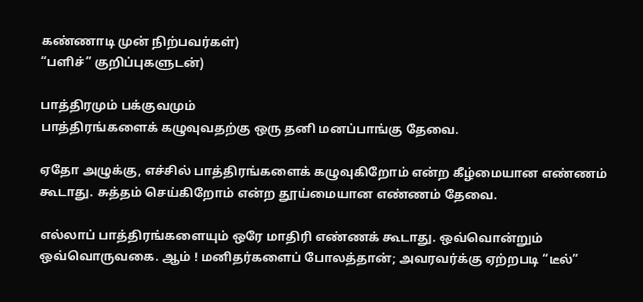கண்ணாடி முன் நிற்பவர்கள்)
“பளிச்” குறிப்புகளுடன்)

பாத்திரமும் பக்குவமும்
பாத்திரங்களைக் கழுவுவதற்கு ஒரு தனி மனப்பாங்கு தேவை.

ஏதோ அழுக்கு, எச்சில் பாத்திரங்களைக் கழுவுகிறோம் என்ற கீழ்மையான எண்ணம் கூடாது. சுத்தம் செய்கிறோம் என்ற தூய்மையான எண்ணம் தேவை.

எல்லாப் பாத்திரங்களையும் ஒரே மாதிரி எண்ணக் கூடாது. ஒவ்வொன்றும் ஒவ்வொருவகை. ஆம் ! மனிதர்களைப் போலத்தான்; அவரவர்க்கு ஏற்றபடி “டீல்”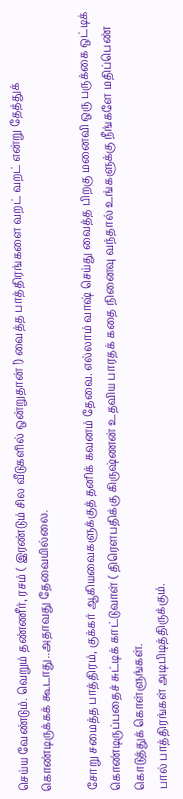செய்ய வேண்டும். வெறும் தண்ணீர், ரசம் ( இரண்டும் சில வீடுகளில் ஒன்றுதான் !) வைத்த பாத்திரங்களை வறட் வறட் என்று தேத்துக் கொண்டிருக்கக் கூடாது..அதாவது தேவையில்லை.

சோறு சமைத்த பாத்திரம், குக்கர் ஆகியவைகளுக்குத் தனிக் கவனம் தேவை. எல்லாம் வாஷ் செய்து வைத்த பிறகு மனைவி ஒரு பருக்கை ஒட்டிக் கொண்டிருப்பதைச் சுட்டிக் காட்டுவாள் ( திரௌபதிக்கு கிருஷ்ணன் உதவிய பாரதக் கதை நினைவு வந்தால் உங்களுக்கு நீங்களே மதிப்பெண் கொடுத்துக் கொள்ளுங்கள்.
பால் பாத்திரங்கள் அடிபிடித்திருக்கும்.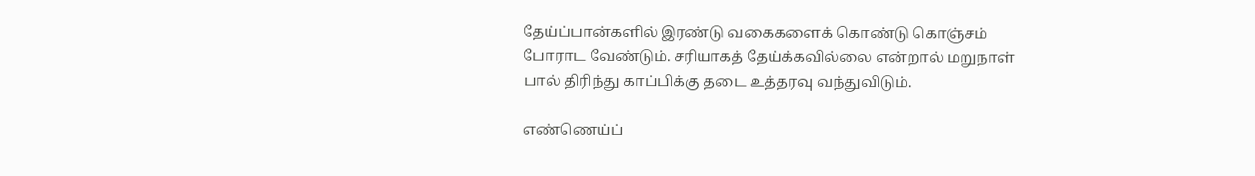தேய்ப்பான்களில் இரண்டு வகைகளைக் கொண்டு கொஞ்சம் போராட வேண்டும். சரியாகத் தேய்க்கவில்லை என்றால் மறுநாள் பால் திரிந்து காப்பிக்கு தடை உத்தரவு வந்துவிடும்.

எண்ணெய்ப்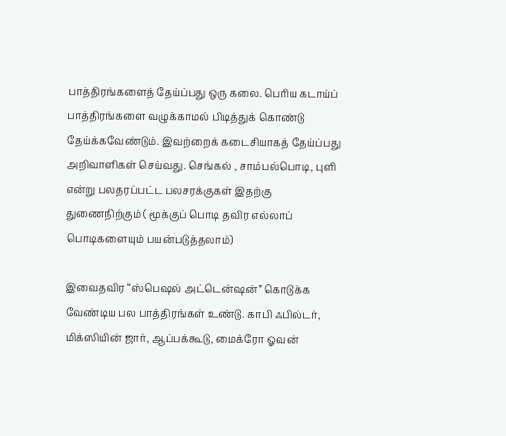பாத்திரங்களைத் தேய்ப்பது ஒரு கலை. பெரிய கடாய்ப் பாத்திரங்களை வழுக்காமல் பிடித்துக் கொண்டு தேய்க்கவேண்டும். இவற்றைக் கடைசியாகத் தேய்ப்பது அறிவாளிகள் செய்வது. செங்கல் , சாம்பல்பொடி, புளி என்று பலதரப்பட்ட பலசரக்குகள் இதற்கு துணைநிற்கும் ( மூக்குப் பொடி தவிர எல்லாப் பொடிகளையும் பயன்படுத்தலாம்)

இவைதவிர “ஸ்பெஷல் அட்டென்ஷன்” கொடுக்க வேண்டிய பல பாத்திரங்கள் உண்டு. காபி ஃபில்டர், மிக்ஸியின் ஜார், ஆப்பக்கூடு, மைக்ரோ ஓவன்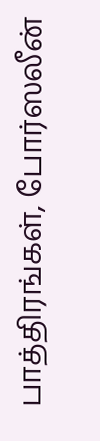பாத்திரங்கள், போர்ஸலீன்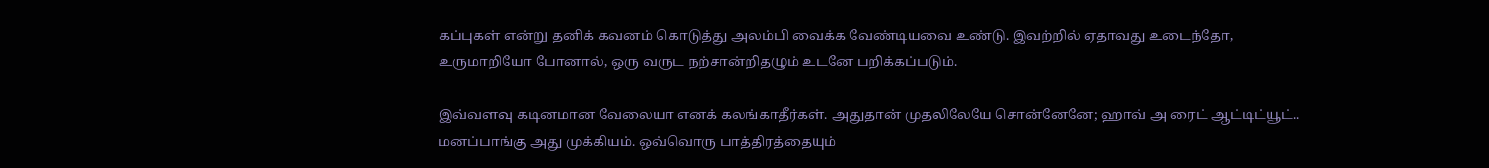கப்புகள் என்று தனிக் கவனம் கொடுத்து அலம்பி வைக்க வேண்டியவை உண்டு. இவற்றில் ஏதாவது உடைந்தோ, உருமாறியோ போனால், ஒரு வருட நற்சான்றிதழும் உடனே பறிக்கப்படும்.

இவ்வளவு கடினமான வேலையா எனக் கலங்காதீர்கள். அதுதான் முதலிலேயே சொன்னேனே; ஹாவ் அ ரைட் ஆட்டிட்யூட்.. மனப்பாங்கு அது முக்கியம். ஒவ்வொரு பாத்திரத்தையும்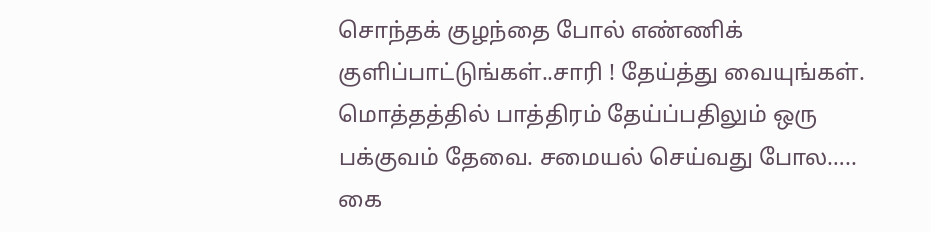சொந்தக் குழந்தை போல் எண்ணிக் குளிப்பாட்டுங்கள்..சாரி ! தேய்த்து வையுங்கள்.
மொத்தத்தில் பாத்திரம் தேய்ப்பதிலும் ஒரு பக்குவம் தேவை. சமையல் செய்வது போல…..
கை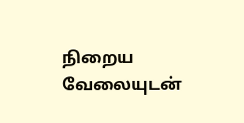நிறைய வேலையுடன்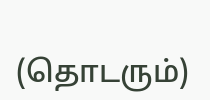(தொடரும்)